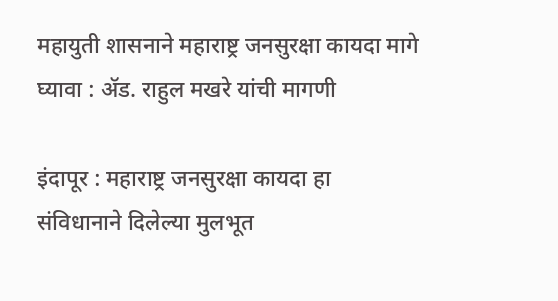महायुती शासनाने महाराष्ट्र जनसुरक्षा कायदा मागे घ्यावा : ॲड. राहुल मखरे यांची मागणी

इंदापूर : महाराष्ट्र जनसुरक्षा कायदा हा संविधानाने दिलेल्या मुलभूत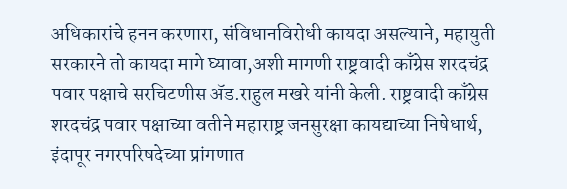अधिकारांचे हनन करणारा, संविधानविरोधी कायदा असल्याने, महायुती सरकारने तो कायदा मागे घ्यावा,अशी मागणी राष्ट्रवादी काँग्रेस शरदचंद्र पवार पक्षाचे सरचिटणीस ॲड.राहुल मखरे यांनी केली. राष्ट्रवादी काँग्रेस शरदचंद्र पवार पक्षाच्या वतीने महाराष्ट्र जनसुरक्षा कायद्याच्या निषेधार्थ, इंदापूर नगरपरिषदेच्या प्रांगणात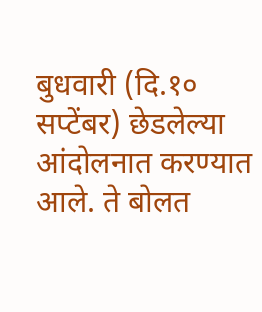बुधवारी (दि.१० सप्टेंबर) छेडलेल्या आंदोलनात करण्यात आले. ते बोलत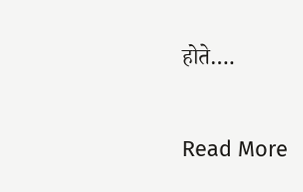होते….

Read More